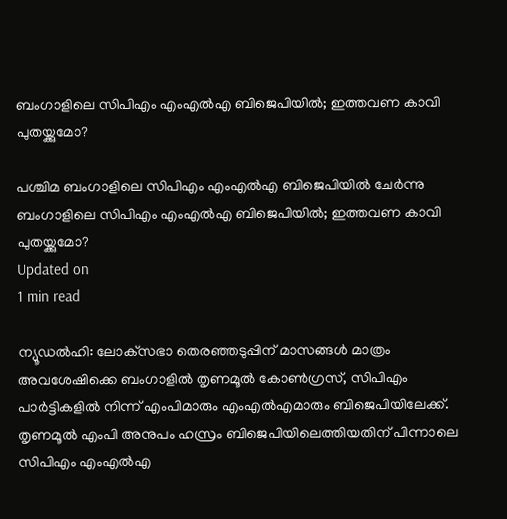ബംഗാളിലെ സിപിഎം എംഎല്‍എ ബിജെപിയില്‍; ഇത്തവണ കാവി പുതയ്ക്കുമോ?

പശ്ചിമ ബംഗാളിലെ സിപിഎം എംഎല്‍എ ബിജെപിയില്‍ ചേര്‍ന്നു
ബംഗാളിലെ സിപിഎം എംഎല്‍എ ബിജെപിയില്‍; ഇത്തവണ കാവി പുതയ്ക്കുമോ?
Updated on
1 min read

ന്യൂഡല്‍ഹി: ലോക്‌സഭാ തെരഞ്ഞടുപ്പിന് മാസങ്ങള്‍ മാത്രം അവശേഷിക്കെ ബംഗാളില്‍ തൃണമൂല്‍ കോണ്‍ഗ്രസ്, സിപിഎം പാര്‍ട്ടികളില്‍ നിന്ന് എംപിമാരും എംഎല്‍എമാരും ബിജെപിയിലേക്ക്. തൃണമൂല്‍ എംപി അനുപം ഹസ്രം ബിജെപിയിലെത്തിയതിന് പിന്നാലെ സിപിഎം എംഎല്‍എ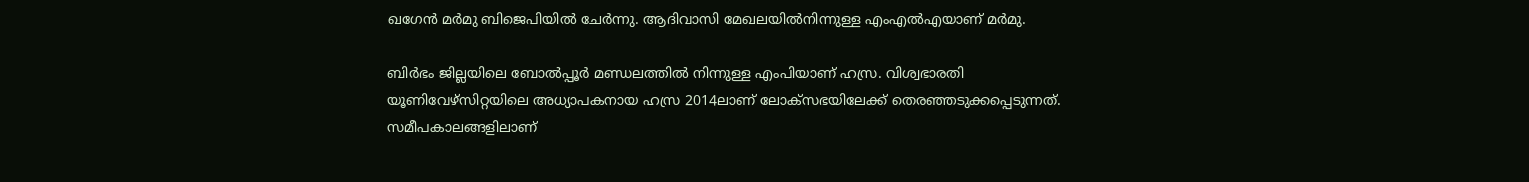ഖഗേന്‍ മര്‍മു ബിജെപിയില്‍ ചേര്‍ന്നു. ആദിവാസി മേഖലയില്‍നിന്നുള്ള എംഎല്‍എയാണ് മര്‍മു.

ബിര്‍ഭം ജില്ലയിലെ ബോല്‍പ്പൂര്‍ മണ്ഡലത്തില്‍ നിന്നുള്ള എംപിയാണ് ഹസ്ര. വിശ്വഭാരതി യൂണിവേഴ്‌സിറ്റയിലെ അധ്യാപകനായ ഹസ്ര 2014ലാണ് ലോക്‌സഭയിലേക്ക് തെരഞ്ഞടുക്കപ്പെടുന്നത്. സമീപകാലങ്ങളിലാണ്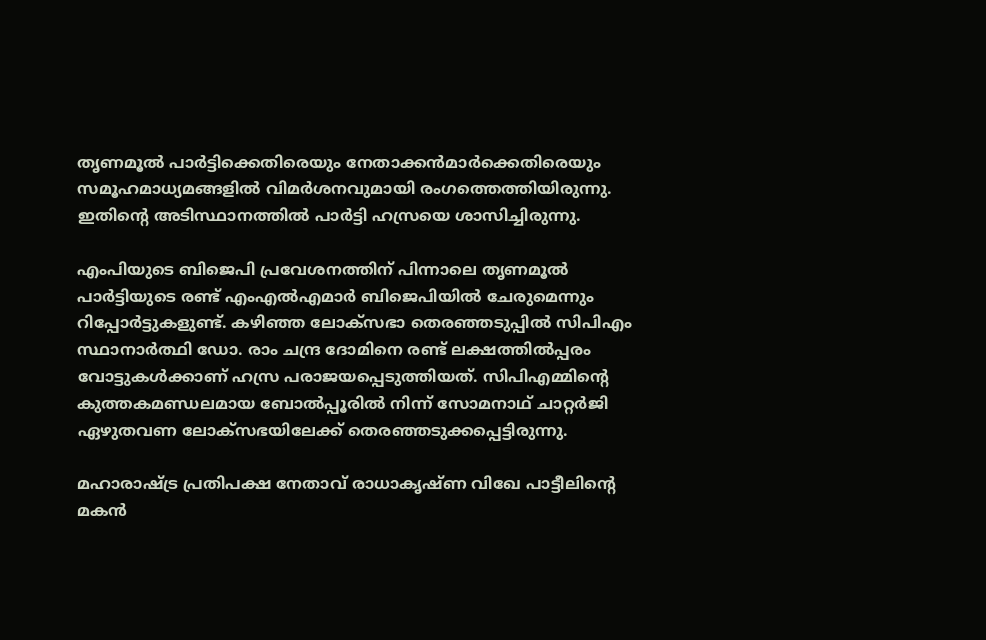തൃണമൂല്‍ പാര്‍ട്ടിക്കെതിരെയും നേതാക്കന്‍മാര്‍ക്കെതിരെയും സമൂഹമാധ്യമങ്ങളില്‍ വിമര്‍ശനവുമായി രംഗത്തെത്തിയിരുന്നു. ഇതിന്റെ അടിസ്ഥാനത്തില്‍ പാര്‍ട്ടി ഹസ്രയെ ശാസിച്ചിരുന്നു.

എംപിയുടെ ബിജെപി പ്രവേശനത്തിന് പിന്നാലെ തൃണമൂല്‍ പാര്‍ട്ടിയുടെ രണ്ട് എംഎല്‍എമാര്‍ ബിജെപിയില്‍ ചേരുമെന്നും റിപ്പോര്‍ട്ടുകളുണ്ട്. കഴിഞ്ഞ ലോക്‌സഭാ തെരഞ്ഞടുപ്പില്‍ സിപിഎം സ്ഥാനാര്‍ത്ഥി ഡോ. രാം ചന്ദ്ര ദോമിനെ രണ്ട് ലക്ഷത്തില്‍പ്പരം വോട്ടുകള്‍ക്കാണ് ഹസ്ര പരാജയപ്പെടുത്തിയത്. സിപിഎമ്മിന്റെ കുത്തകമണ്ഡലമായ ബോല്‍പ്പൂരില്‍ നിന്ന് സോമനാഥ് ചാറ്റര്‍ജി ഏഴുതവണ ലോക്‌സഭയിലേക്ക് തെരഞ്ഞടുക്കപ്പെട്ടിരുന്നു.

മഹാരാഷ്ട്ര പ്രതിപക്ഷ നേതാവ് രാധാകൃഷ്ണ വിഖേ പാട്ടീലിന്റെ മകന്‍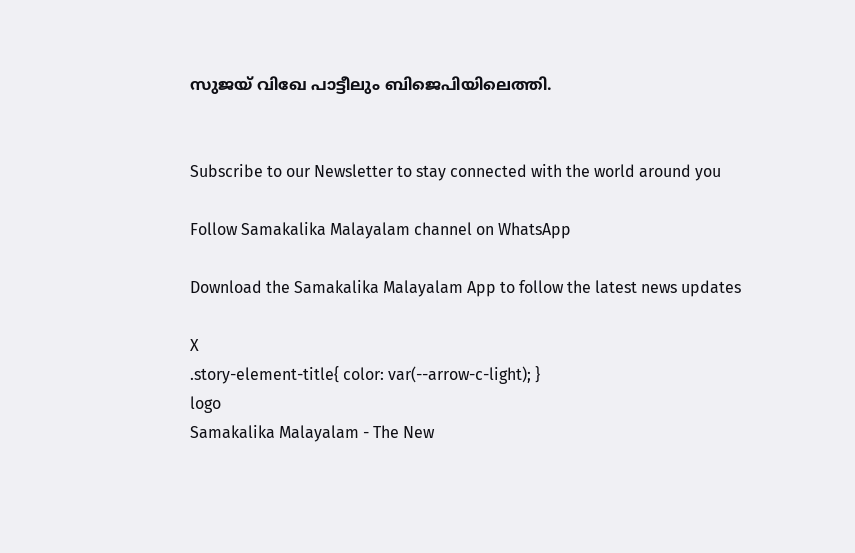സുജയ് വിഖേ പാട്ടീലും ബിജെപിയിലെത്തി.


Subscribe to our Newsletter to stay connected with the world around you

Follow Samakalika Malayalam channel on WhatsApp

Download the Samakalika Malayalam App to follow the latest news updates

X
.story-element-title{ color: var(--arrow-c-light); }
logo
Samakalika Malayalam - The New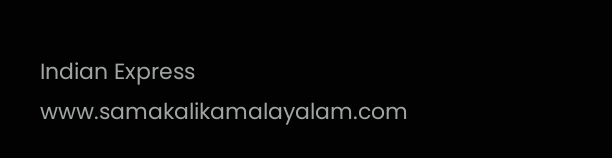Indian Express
www.samakalikamalayalam.com